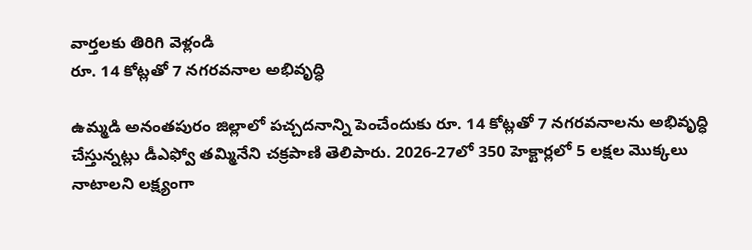వార్తలకు తిరిగి వెళ్లండి
రూ. 14 కోట్లతో 7 నగరవనాల అభివృద్ధి

ఉమ్మడి అనంతపురం జిల్లాలో పచ్చదనాన్ని పెంచేందుకు రూ. 14 కోట్లతో 7 నగరవనాలను అభివృద్ధి చేస్తున్నట్లు డీఎఫ్వో తమ్మినేని చక్రపాణి తెలిపారు. 2026-27లో 350 హెక్టార్లలో 5 లక్షల మొక్కలు నాటాలని లక్ష్యంగా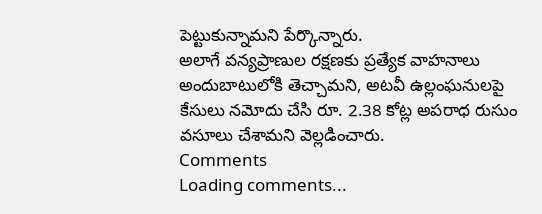పెట్టుకున్నామని పేర్కొన్నారు.
అలాగే వన్యప్రాణుల రక్షణకు ప్రత్యేక వాహనాలు అందుబాటులోకి తెచ్చామని, అటవీ ఉల్లంఘనులపై కేసులు నమోదు చేసి రూ. 2.38 కోట్ల అపరాధ రుసుం వసూలు చేశామని వెల్లడించారు.
Comments
Loading comments...